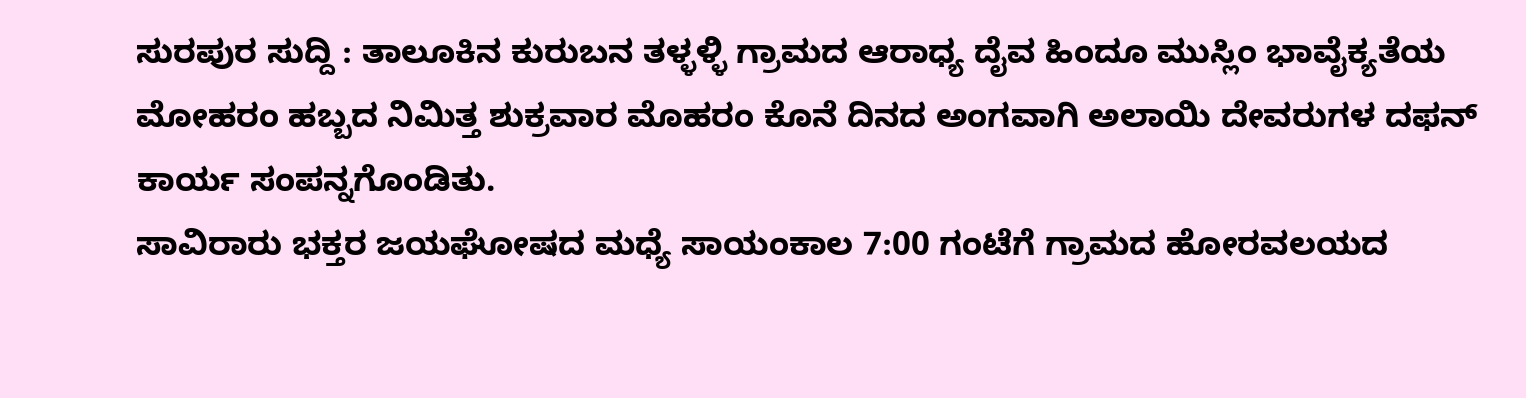ಸುರಪುರ ಸುದ್ದಿ : ತಾಲೂಕಿನ ಕುರುಬನ ತಳ್ಳಳ್ಳಿ ಗ್ರಾಮದ ಆರಾಧ್ಯ ದೈವ ಹಿಂದೂ ಮುಸ್ಲಿಂ ಭಾವೈಕ್ಯತೆಯ ಮೋಹರಂ ಹಬ್ಬದ ನಿಮಿತ್ತ ಶುಕ್ರವಾರ ಮೊಹರಂ ಕೊನೆ ದಿನದ ಅಂಗವಾಗಿ ಅಲಾಯಿ ದೇವರುಗಳ ದಫನ್ ಕಾರ್ಯ ಸಂಪನ್ನಗೊಂಡಿತು.
ಸಾವಿರಾರು ಭಕ್ತರ ಜಯಘೋಷದ ಮಧ್ಯೆ ಸಾಯಂಕಾಲ 7:00 ಗಂಟೆಗೆ ಗ್ರಾಮದ ಹೋರವಲಯದ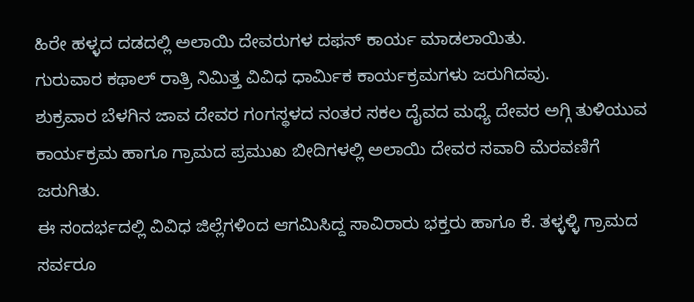ಹಿರೇ ಹಳ್ಳದ ದಡದಲ್ಲಿ ಅಲಾಯಿ ದೇವರುಗಳ ದಫನ್ ಕಾರ್ಯ ಮಾಡಲಾಯಿತು.
ಗುರುವಾರ ಕಥಾಲ್ ರಾತ್ರಿ ನಿಮಿತ್ತ ವಿವಿಧ ಧಾರ್ಮಿಕ ಕಾರ್ಯಕ್ರಮಗಳು ಜರುಗಿದವು.
ಶುಕ್ರವಾರ ಬೆಳಗಿನ ಜಾವ ದೇವರ ಗಂಗಸ್ಥಳದ ನಂತರ ಸಕಲ ದೈವದ ಮಧ್ಯೆ ದೇವರ ಅಗ್ಗಿ ತುಳಿಯುವ ಕಾರ್ಯಕ್ರಮ ಹಾಗೂ ಗ್ರಾಮದ ಪ್ರಮುಖ ಬೀದಿಗಳಲ್ಲಿ ಅಲಾಯಿ ದೇವರ ಸವಾರಿ ಮೆರವಣಿಗೆ ಜರುಗಿತು.
ಈ ಸಂದರ್ಭದಲ್ಲಿ ವಿವಿಧ ಜಿಲ್ಲೆಗಳಿಂದ ಆಗಮಿಸಿದ್ದ ಸಾವಿರಾರು ಭಕ್ತರು ಹಾಗೂ ಕೆ. ತಳ್ಳಳ್ಳಿ ಗ್ರಾಮದ ಸರ್ವರೂ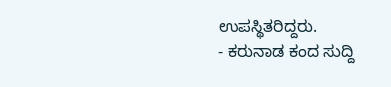ಉಪಸ್ಥಿತರಿದ್ದರು.
- ಕರುನಾಡ ಕಂದ ಸುದ್ದಿ